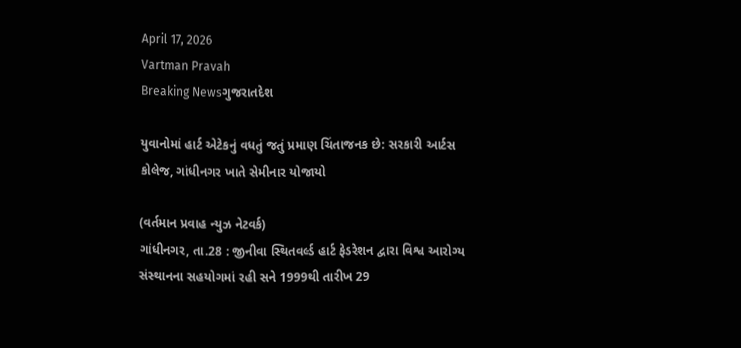April 17, 2026
Vartman Pravah
Breaking Newsગુજરાતદેશ

યુવાનોમાં હાર્ટ એટેકનું વધતું જતું પ્રમાણ ચિંતાજનક છે: સરકારી આર્ટસ કોલેજ, ગાંધીનગર ખાતે સેમીનાર યોજાયો

(વર્તમાન પ્રવાહ ન્‍યુઝ નેટવર્ક)
ગાંધીનગર, તા.28 : જીનીવા સ્‍થિતવર્લ્‍ડ હાર્ટ ફેડરેશન દ્વારા વિશ્વ આરોગ્‍ય સંસ્‍થાનના સહયોગમાં રહી સને 1999થી તારીખ 29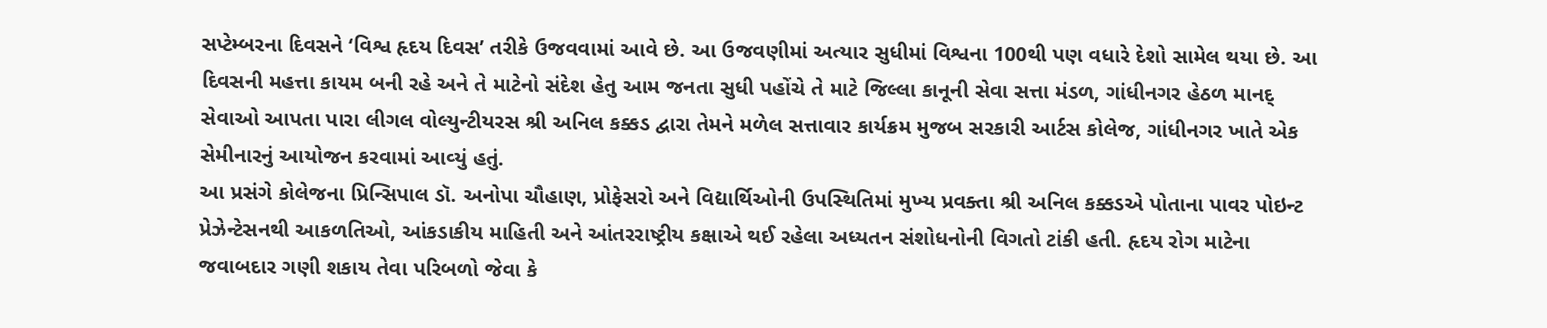સપ્‍ટેમ્‍બરના દિવસને ‘વિશ્વ હૃદય દિવસ’ તરીકે ઉજવવામાં આવે છે. આ ઉજવણીમાં અત્‍યાર સુધીમાં વિશ્વના 100થી પણ વધારે દેશો સામેલ થયા છે. આ દિવસની મહત્તા કાયમ બની રહે અને તે માટેનો સંદેશ હેતુ આમ જનતા સુધી પહોંચે તે માટે જિલ્લા કાનૂની સેવા સત્તા મંડળ, ગાંધીનગર હેઠળ માનદ્‌ સેવાઓ આપતા પારા લીગલ વોલ્‍યુન્‍ટીયરસ શ્રી અનિલ કક્કડ દ્વારા તેમને મળેલ સત્તાવાર કાર્યક્રમ મુજબ સરકારી આર્ટસ કોલેજ, ગાંધીનગર ખાતે એક સેમીનારનું આયોજન કરવામાં આવ્‍યું હતું.
આ પ્રસંગે કોલેજના પ્રિન્‍સિપાલ ડૉ. અનોપા ચૌહાણ, પ્રોફેસરો અને વિદ્યાર્થિઓની ઉપસ્‍થિતિમાં મુખ્‍ય પ્રવક્‍તા શ્રી અનિલ કક્કડએ પોતાના પાવર પોઇન્‍ટ પ્રેઝેન્‍ટેસનથી આકળતિઓ, આંકડાકીય માહિતી અને આંતરરાષ્‍ટ્રીય કક્ષાએ થઈ રહેલા અધ્‍યતન સંશોધનોની વિગતો ટાંકી હતી. હૃદય રોગ માટેના જવાબદાર ગણી શકાય તેવા પરિબળો જેવા કે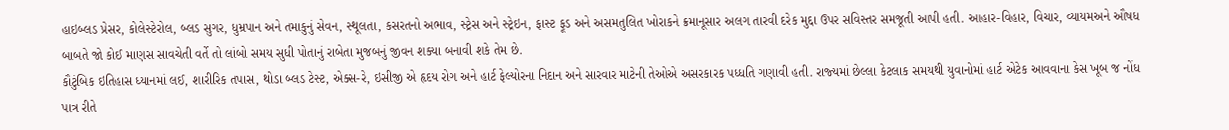હાઇબ્‍લડ પ્રેસર, કોલેસ્‍ટેરોલ, બ્‍લડ સુગર, ધુમ્રપાન અને તમાકુનું સેવન, સ્‍થૂલતા, કસરતનો અભાવ, સ્‍ટ્રેસ અને સ્‍ટ્રેઇન, ફાસ્‍ટ ફૂડ અને અસમતુલિત ખોરાકને ક્રમાનૂસાર અલગ તારવી દરેક મુદ્દા ઉપર સવિસ્‍તર સમજૂતી આપી હતી. આહાર-વિહાર, વિચાર, વ્‍યાયમઅને ઔષધ બાબતે જો કોઈ માણસ સાવચેતી વર્તે તો લાંબો સમય સુધી પોતાનું રાબેતા મુજબનું જીવન શક્‍યા બનાવી શકે તેમ છે.
કૌટુંબિક ઇતિહાસ ધ્‍યાનમાં લઈ, શારીરિક તપાસ, થોડા બ્‍લડ ટેસ્‍ટ, એક્‍સ-રે, ઇસીજી એ હૃદય રોગ અને હાર્ટ ફેલ્‍યોરના નિદાન અને સારવાર માટેની તેઓએ અસરકારક પધ્‍ધતિ ગણાવી હતી. રાજ્‍યમાં છેલ્લા કેટલાક સમયથી યુવાનોમાં હાર્ટ એટેક આવવાના કેસ ખૂબ જ નોંધ પાત્ર રીતે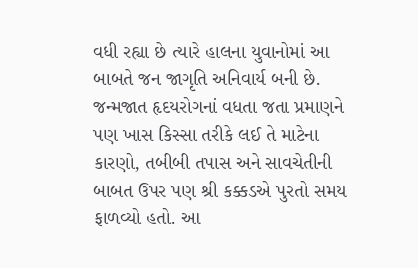વધી રહ્યા છે ત્‍યારે હાલના યુવાનોમાં આ બાબતે જન જાગૃતિ અનિવાર્ય બની છે. જન્‍મજાત હૃદયરોગનાં વધતા જતા પ્રમાણને પણ ખાસ કિસ્‍સા તરીકે લઈ તે માટેના કારણો, તબીબી તપાસ અને સાવચેતીની બાબત ઉપર પણ શ્રી કક્કડએ પુરતો સમય ફાળવ્‍યો હતો. આ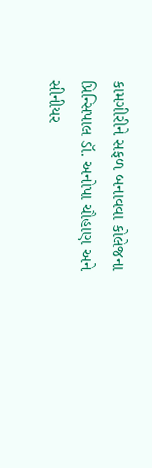કામગીરીને સફળ બનાવવા કોલેજના પ્રિન્‍સિપાલ ડૉ. અનોપા ચૌહાણ અને સીનીયર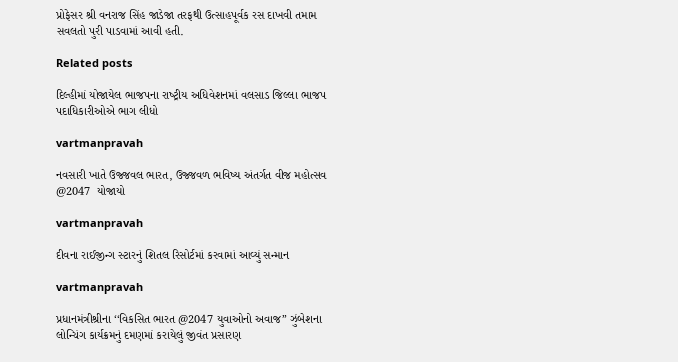પ્રોફેસર શ્રી વનરાજ સિંહ જાડેજા તરફથી ઉત્‍સાહપૂર્વક રસ દાખવી તમામ સવલતો પુરી પાડવામાં આવી હતી.

Related posts

દિલ્‍હીમાં યોજાયેલ ભાજપના રાષ્‍ટ્રીય અધિવેશનમાં વલસાડ જિલ્લા ભાજપ પદાધિકારીઓએ ભાગ લીધો

vartmanpravah

નવસારી ખાતે ઉજ્જવલ ભારત, ઉજ્જવળ ભવિષ્ય અંતર્ગત વીજ મહોત્સવ @2047  યોજાયો

vartmanpravah

દીવના રાઈજીન્‍ગ સ્‍ટારનું શિતલ રિસોર્ટમાં કરવામાં આવ્‍યું સન્‍માન

vartmanpravah

પ્રધાનમંત્રીશ્રીના ‘‘વિકસિત ભારત @2047 યુવાઓનો અવાજ” ઝુંબેશના લોન્‍ચિંગ કાર્યક્રમનું દમણમાં કરાયેલું જીવંત પ્રસારણ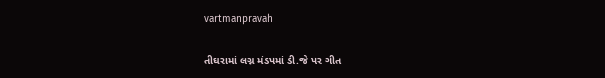vartmanpravah

તીઘરામાં લગ્ન મંડપમાં ડી.જે પર ગીત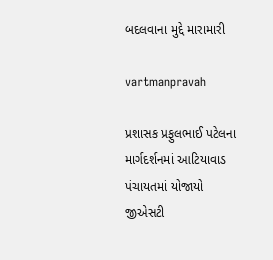બદલવાના મુદ્દે મારામારી

vartmanpravah

પ્રશાસક પ્રફુલભાઈ પટેલના માર્ગદર્શનમાં આટિયાવાડ પંચાયતમાં યોજાયો જીએસટી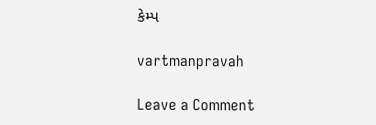કેમ્‍પ

vartmanpravah

Leave a Comment